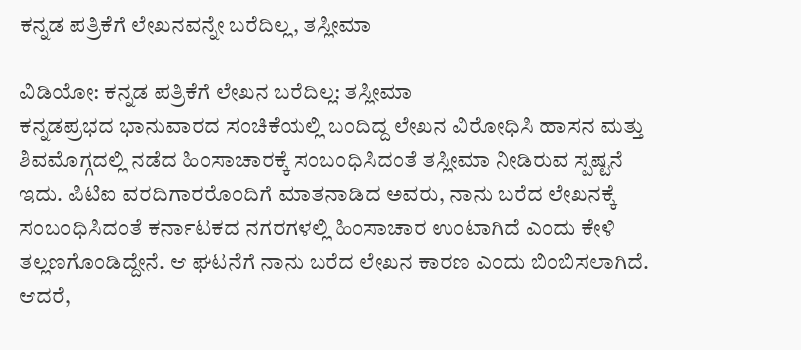ಕನ್ನಡ ಪತ್ರಿಕೆಗೆ ಲೇಖನವನ್ನೇ ಬರೆದಿಲ್ಲ, ತಸ್ಲೀಮಾ

ವಿಡಿಯೋ: ಕನ್ನಡ ಪತ್ರಿಕೆಗೆ ಲೇಖನ ಬರೆದಿಲ್ಲ: ತಸ್ಲೀಮಾ
ಕನ್ನಡಪ್ರಭದ ಭಾನುವಾರದ ಸಂಚಿಕೆಯಲ್ಲಿ ಬಂದಿದ್ದ ಲೇಖನ ವಿರೋಧಿಸಿ ಹಾಸನ ಮತ್ತು ಶಿವಮೊಗ್ಗದಲ್ಲಿ ನಡೆದ ಹಿಂಸಾಚಾರಕ್ಕೆ ಸಂಬಂಧಿಸಿದಂತೆ ತಸ್ಲೀಮಾ ನೀಡಿರುವ ಸ್ಪಷ್ಟನೆ ಇದು. ಪಿಟಿಐ ವರದಿಗಾರರೊಂದಿಗೆ ಮಾತನಾಡಿದ ಅವರು, ನಾನು ಬರೆದ ಲೇಖನಕ್ಕೆ ಸಂಬಂಧಿಸಿದಂತೆ ಕರ್ನಾಟಕದ ನಗರಗಳಲ್ಲಿ ಹಿಂಸಾಚಾರ ಉಂಟಾಗಿದೆ ಎಂದು ಕೇಳಿ ತಲ್ಲಣಗೊಂಡಿದ್ದೇನೆ. ಆ ಘಟನೆಗೆ ನಾನು ಬರೆದ ಲೇಖನ ಕಾರಣ ಎಂದು ಬಿಂಬಿಸಲಾಗಿದೆ. ಆದರೆ,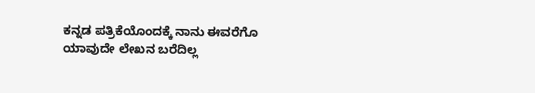ಕನ್ನಡ ಪತ್ರಿಕೆಯೊಂದಕ್ಕೆ ನಾನು ಈವರೆಗೊ ಯಾವುದೇ ಲೇಖನ ಬರೆದಿಲ್ಲ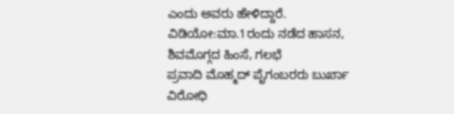ಎಂದು ಅವರು ಹೇಳಿದ್ದಾರೆ.
ವಿಡಿಯೋ:ಮಾ.1ರಂದು ನಡೆದ ಹಾಸನ, ಶಿವಮೊಗ್ಗದ ಹಿಂಸೆ, ಗಲಭೆ
ಪ್ರವಾದಿ ಮೊಹ್ಮದ್ ಪೈಗಂಬರರು ಬುರ್ಖಾ ವಿರೋಧಿ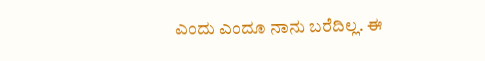ಎಂದು ಎಂದೂ ನಾನು ಬರೆದಿಲ್ಲ. ಈ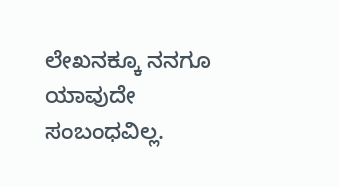ಲೇಖನಕ್ಕೂ ನನಗೂ ಯಾವುದೇ ಸಂಬಂಧವಿಲ್ಲ.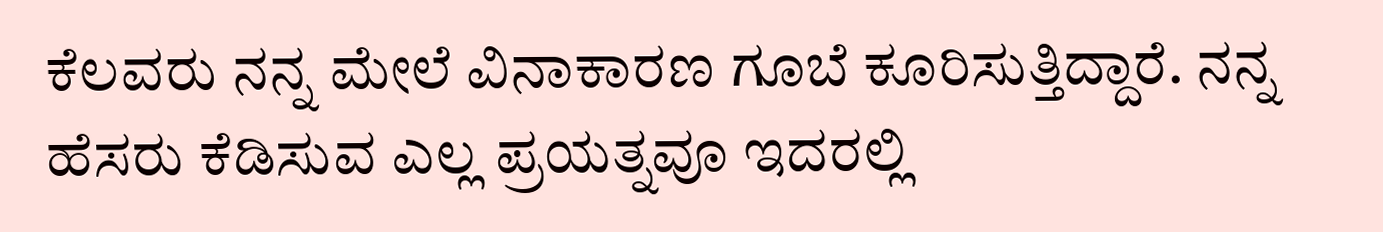ಕೆಲವರು ನನ್ನ ಮೇಲೆ ವಿನಾಕಾರಣ ಗೂಬೆ ಕೂರಿಸುತ್ತಿದ್ದಾರೆ. ನನ್ನ ಹೆಸರು ಕೆಡಿಸುವ ಎಲ್ಲ ಪ್ರಯತ್ನವೂ ಇದರಲ್ಲಿ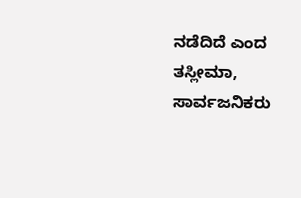ನಡೆದಿದೆ ಎಂದ ತಸ್ಲೀಮಾ, ಸಾರ್ವಜನಿಕರು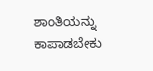ಶಾಂತಿಯನ್ನು ಕಾಪಾಡಬೇಕು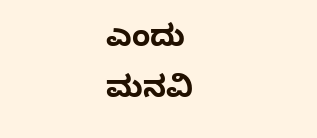ಎಂದು ಮನವಿ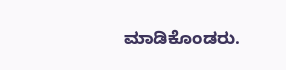ಮಾಡಿಕೊಂಡರು.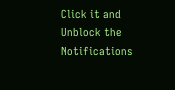Click it and Unblock the Notifications